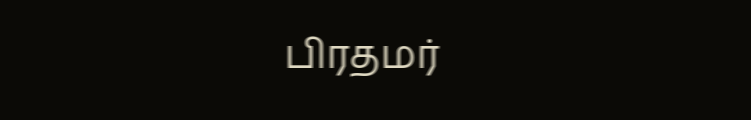பிரதமர்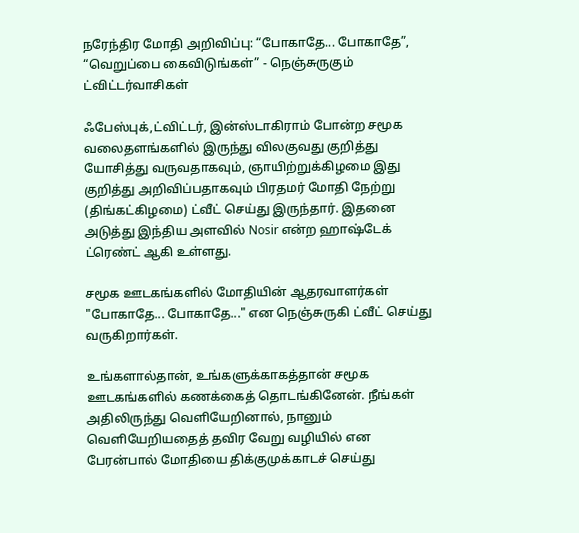நரேந்திர மோதி அறிவிப்பு: “போகாதே... போகாதே”, “வெறுப்பை கைவிடுங்கள்” - நெஞ்சுருகும் ட்விட்டர்வாசிகள்

ஃபேஸ்புக்,ட்விட்டர், இன்ஸ்டாகிராம் போன்ற சமூக வலைதளங்களில் இருந்து விலகுவது குறித்து யோசித்து வருவதாகவும், ஞாயிற்றுக்கிழமை இது குறித்து அறிவிப்பதாகவும் பிரதமர் மோதி நேற்று (திங்கட்கிழமை) ட்வீட் செய்து இருந்தார். இதனை அடுத்து இந்திய அளவில் Nosir என்ற ஹாஷ்டேக் ட்ரெண்ட் ஆகி உள்ளது.

சமூக ஊடகங்களில் மோதியின் ஆதரவாளர்கள் "போகாதே... போகாதே..." என நெஞ்சுருகி ட்வீட் செய்து வருகிறார்கள்.

உங்களால்தான், உங்களுக்காகத்தான் சமூக ஊடகங்களில் கணக்கைத் தொடங்கினேன். நீங்கள் அதிலிருந்து வெளியேறினால், நானும் வெளியேறியதைத் தவிர வேறு வழியில் என பேரன்பால் மோதியை திக்குமுக்காடச் செய்து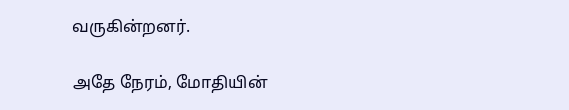வருகின்றனர்.

அதே நேரம், மோதியின்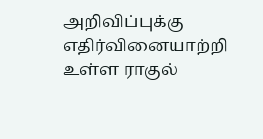அறிவிப்புக்கு எதிர்வினையாற்றி உள்ள ராகுல்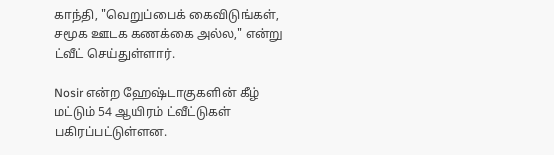காந்தி, "வெறுப்பைக் கைவிடுங்கள், சமூக ஊடக கணக்கை அல்ல," என்று ட்வீட் செய்துள்ளார்.

Nosir என்ற ஹேஷ்டாகுகளின் கீழ் மட்டும் 54 ஆயிரம் ட்வீட்டுகள் பகிரப்பட்டுள்ளன.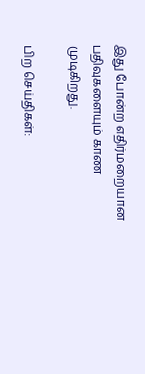இது போன்ற எதிர்மறையான பதிவுகளையும் காண முடிகிறது.

பிற செய்திகள்: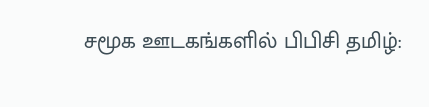சமூக ஊடகங்களில் பிபிசி தமிழ்: